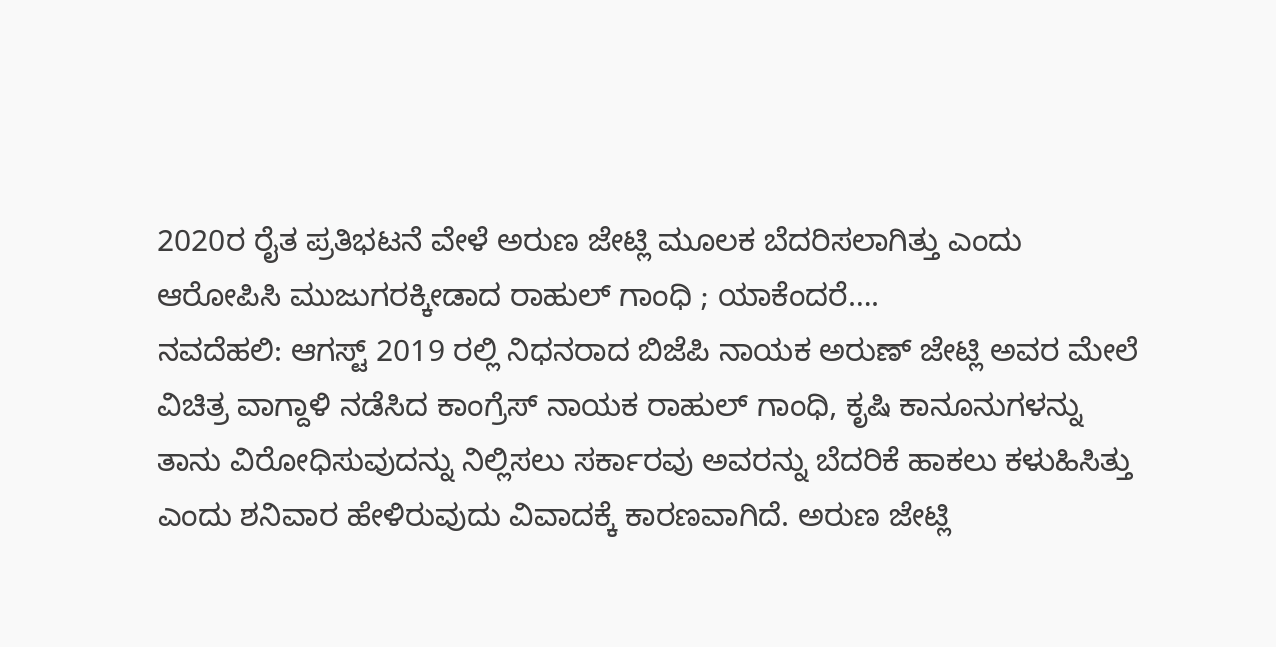2020ರ ರೈತ ಪ್ರತಿಭಟನೆ ವೇಳೆ ಅರುಣ ಜೇಟ್ಲಿ ಮೂಲಕ ಬೆದರಿಸಲಾಗಿತ್ತು ಎಂದು ಆರೋಪಿಸಿ ಮುಜುಗರಕ್ಕೀಡಾದ ರಾಹುಲ್ ಗಾಂಧಿ ; ಯಾಕೆಂದರೆ….
ನವದೆಹಲಿ: ಆಗಸ್ಟ್ 2019 ರಲ್ಲಿ ನಿಧನರಾದ ಬಿಜೆಪಿ ನಾಯಕ ಅರುಣ್ ಜೇಟ್ಲಿ ಅವರ ಮೇಲೆ ವಿಚಿತ್ರ ವಾಗ್ದಾಳಿ ನಡೆಸಿದ ಕಾಂಗ್ರೆಸ್ ನಾಯಕ ರಾಹುಲ್ ಗಾಂಧಿ, ಕೃಷಿ ಕಾನೂನುಗಳನ್ನು ತಾನು ವಿರೋಧಿಸುವುದನ್ನು ನಿಲ್ಲಿಸಲು ಸರ್ಕಾರವು ಅವರನ್ನು ಬೆದರಿಕೆ ಹಾಕಲು ಕಳುಹಿಸಿತ್ತು ಎಂದು ಶನಿವಾರ ಹೇಳಿರುವುದು ವಿವಾದಕ್ಕೆ ಕಾರಣವಾಗಿದೆ. ಅರುಣ ಜೇಟ್ಲಿ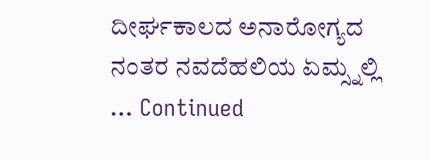ದೀರ್ಘಕಾಲದ ಅನಾರೋಗ್ಯದ ನಂತರ ನವದೆಹಲಿಯ ಏಮ್ಸ್ನಲ್ಲಿ … Continued